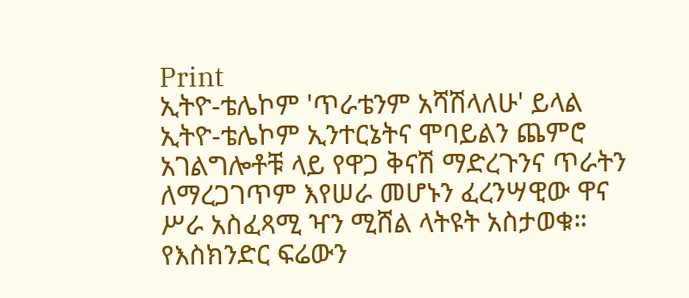Print
ኢትዮ-ቴሌኮም 'ጥራቴንም አሻሽላለሁ' ይላል
ኢትዮ-ቴሌኮም ኢንተርኔትና ሞባይልን ጨምሮ አገልግሎቶቹ ላይ የዋጋ ቅናሽ ማድረጉንና ጥራትን ለማረጋገጥም እየሠራ መሆኑን ፈረንሣዊው ዋና ሥራ አስፈጻሚ ዣን ሚሸል ላትዩት አስታወቁ።
የእስክንድር ፍሬውን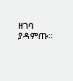ዘገባ ያዳምጡ።